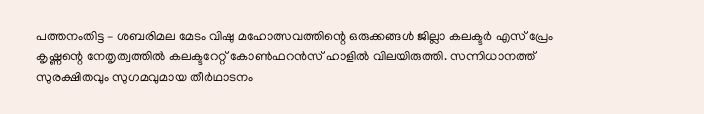പത്തനംതിട്ട – ശബരിമല മേടം വിഷു മഹോത്സവത്തിന്റെ ഒരുക്കങ്ങൾ ജില്ലാ കലക്ടർ എസ് പ്രേം കൃഷ്ണന്റെ നേതൃത്വത്തിൽ കലക്ടറേറ്റ് കോൺഫറൻസ് ഹാളിൽ വിലയിരുത്തി. സന്നിധാനത്ത് സുരക്ഷിതവും സുഗമവുമായ തീർഥാടനം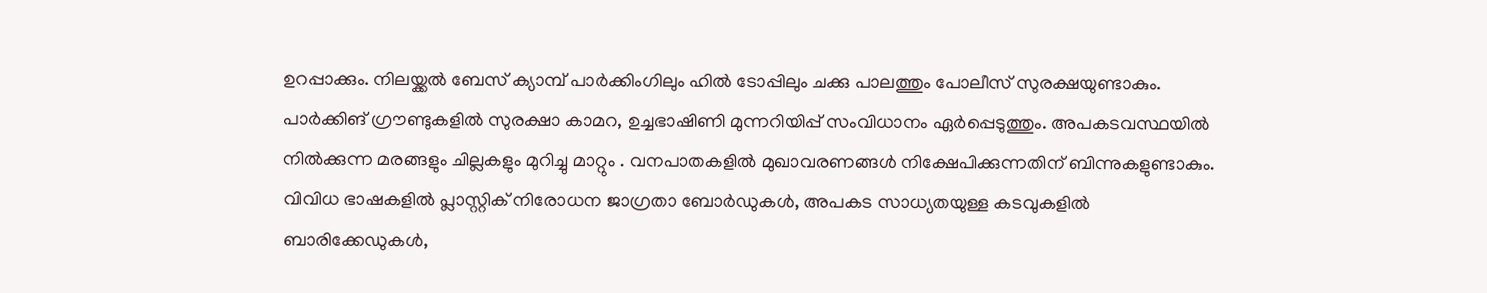ഉറപ്പാക്കും. നിലയ്ക്കൽ ബേസ് ക്യാമ്പ് പാർക്കിംഗിലും ഹിൽ ടോപ്പിലും ചക്കു പാലത്തും പോലീസ് സുരക്ഷയുണ്ടാകും. പാർക്കിങ് ഗ്രൗണ്ടുകളിൽ സുരക്ഷാ കാമറ, ഉച്ചഭാഷിണി മുന്നറിയിപ്പ് സംവിധാനം ഏർപ്പെടുത്തും. അപകടവസ്ഥയിൽ നിൽക്കുന്ന മരങ്ങളും ചില്ലകളും മുറിച്ചു മാറ്റും . വനപാതകളിൽ മുഖാവരണങ്ങൾ നിക്ഷേപിക്കുന്നതിന് ബിന്നുകളുണ്ടാകും. വിവിധ ഭാഷകളിൽ പ്ലാസ്റ്റിക് നിരോധന ജാഗ്രതാ ബോർഡുകൾ, അപകട സാധ്യതയുള്ള കടവുകളിൽ ബാരിക്കേഡുകൾ,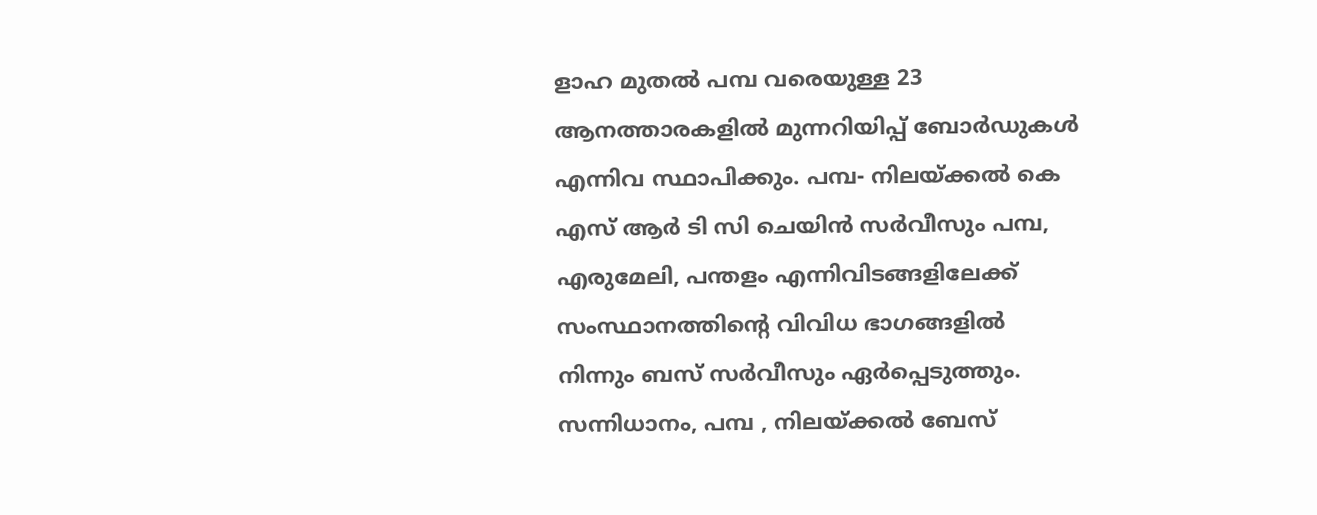ളാഹ മുതൽ പമ്പ വരെയുള്ള 23 ആനത്താരകളിൽ മുന്നറിയിപ്പ് ബോർഡുകൾ എന്നിവ സ്ഥാപിക്കും. പമ്പ- നിലയ്ക്കൽ കെ എസ് ആർ ടി സി ചെയിൻ സർവീസും പമ്പ, എരുമേലി, പന്തളം എന്നിവിടങ്ങളിലേക്ക് സംസ്ഥാനത്തിന്റെ വിവിധ ഭാഗങ്ങളിൽ നിന്നും ബസ് സർവീസും ഏർപ്പെടുത്തും. സന്നിധാനം, പമ്പ , നിലയ്ക്കൽ ബേസ്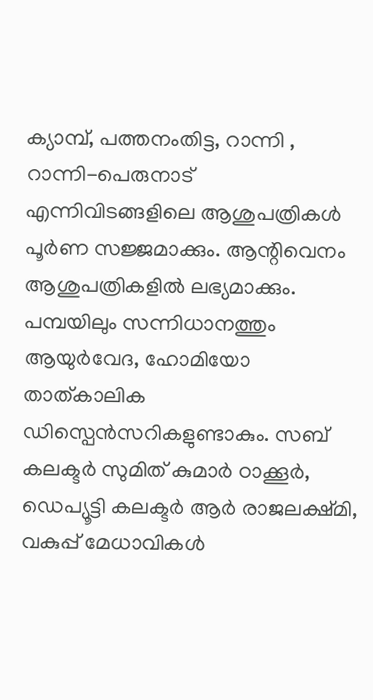ക്യാമ്പ്, പത്തനംതിട്ട, റാന്നി , റാന്നി-പെരുനാട് എന്നിവിടങ്ങളിലെ ആശുപത്രികൾ പൂർണ സജ്ജമാക്കും. ആന്റിവെനം ആശുപത്രികളിൽ ലഭ്യമാക്കും. പമ്പയിലും സന്നിധാനത്തും ആയുർവേദ, ഹോമിയോ താത്കാലിക ഡിസ്പെൻസറികളുണ്ടാകും. സബ് കലക്ടർ സുമിത് കുമാർ ഠാക്കൂർ, ഡെപ്യൂട്ടി കലക്ടർ ആർ രാജലക്ഷ്മി, വകുപ്പ് മേധാവികൾ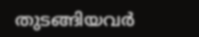തുടങ്ങിയവർ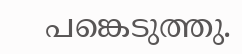പങ്കെടുത്തു.